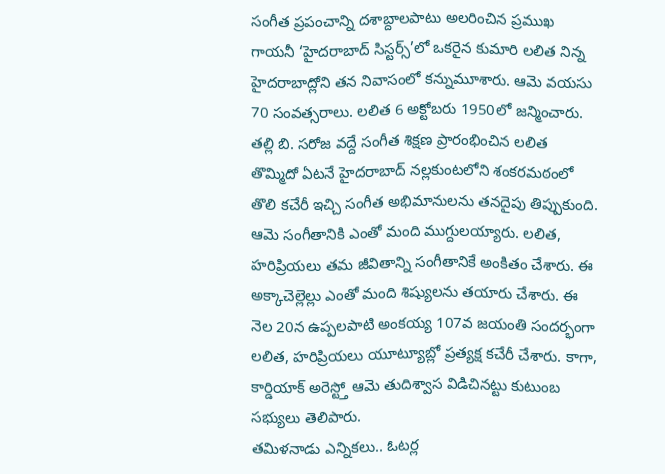సంగీత ప్రపంచాన్ని దశాబ్దాలపాటు అలరించిన ప్రముఖ గాయనీ ‘హైదరాబాద్ సిస్టర్స్’లో ఒకరైన కుమారి లలిత నిన్న హైదరాబాద్లోని తన నివాసంలో కన్నుమూశారు. ఆమె వయసు 70 సంవత్సరాలు. లలిత 6 అక్టోబరు 1950లో జన్మించారు. తల్లి బి. సరోజ వద్దే సంగీత శిక్షణ ప్రారంభించిన లలిత తొమ్మిదో ఏటనే హైదరాబాద్ నల్లకుంటలోని శంకరమఠంలో తొలి కచేరీ ఇచ్చి సంగీత అభిమానులను తనదైపు తిప్పుకుంది.
ఆమె సంగీతానికి ఎంతో మంది ముగ్దులయ్యారు. లలిత, హరిప్రియలు తమ జీవితాన్ని సంగీతానికే అంకితం చేశారు. ఈ అక్కాచెల్లెల్లు ఎంతో మంది శిష్యులను తయారు చేశారు. ఈ నెల 20న ఉప్పలపాటి అంకయ్య 107వ జయంతి సందర్భంగా లలిత, హరిప్రియలు యూట్యూబ్లో ప్రత్యక్ష కచేరీ చేశారు. కాగా, కార్డియాక్ అరెస్ట్తో ఆమె తుదిశ్వాస విడిచినట్టు కుటుంబ సభ్యులు తెలిపారు.
తమిళనాడు ఎన్నికలు.. ఓటర్ల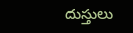దుస్తులు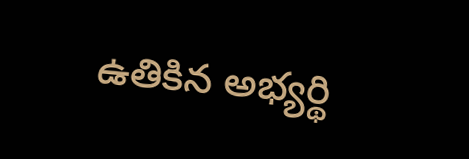ఉతికిన అభ్యర్థి